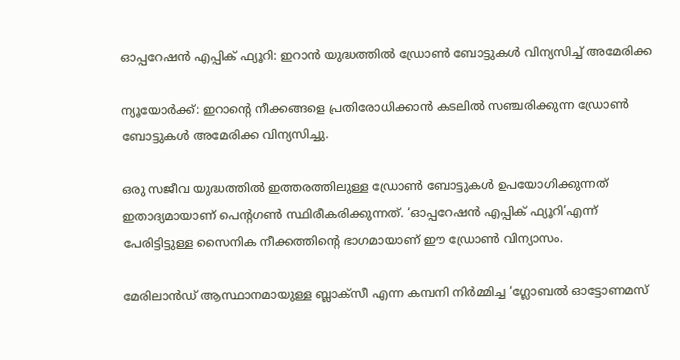ഓപ്പറേഷൻ എപ്പിക് ഫ്യൂറി: ഇറാൻ യുദ്ധത്തില്‍ ഡ്രോണ്‍ ബോട്ടുകള്‍ വിന്യസിച്ച്‌ അമേരിക്ക

ന്യൂയോർക്ക്: ഇറാന്റെ നീക്കങ്ങളെ പ്രതിരോധിക്കാൻ കടലില്‍ സഞ്ചരിക്കുന്ന ഡ്രോണ്‍ ബോട്ടുകള്‍ അമേരിക്ക വിന്യസിച്ചു.

ഒരു സജീവ യുദ്ധത്തില്‍ ഇത്തരത്തിലുള്ള ഡ്രോണ്‍ ബോട്ടുകള്‍ ഉപയോഗിക്കുന്നത് ഇതാദ്യമായാണ് പെന്റഗണ്‍ സ്ഥിരീകരിക്കുന്നത്. ‘ഓപ്പറേഷൻ എപ്പിക് ഫ്യൂറി’എന്ന് പേരിട്ടിട്ടുള്ള സൈനിക നീക്കത്തിന്റെ ഭാഗമായാണ് ഈ ഡ്രോണ്‍ വിന്യാസം.

മേരിലാൻഡ് ആസ്ഥാനമായുള്ള ബ്ലാക്സീ എന്ന കമ്പനി നിർമ്മിച്ച ‘ഗ്ലോബല്‍ ഓട്ടോണമസ്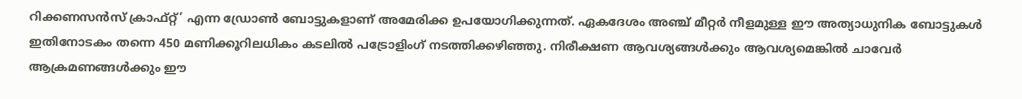റിക്കണസൻസ് ക്രാഫ്റ്റ്’ എന്ന ഡ്രോണ്‍ ബോട്ടുകളാണ് അമേരിക്ക ഉപയോഗിക്കുന്നത്. ഏകദേശം അഞ്ച് മീറ്റർ നീളമുള്ള ഈ അത്യാധുനിക ബോട്ടുകള്‍ ഇതിനോടകം തന്നെ 450 മണിക്കൂറിലധികം കടലില്‍ പട്രോളിംഗ് നടത്തിക്കഴിഞ്ഞു. നിരീക്ഷണ ആവശ്യങ്ങള്‍ക്കും ആവശ്യമെങ്കില്‍ ചാവേർ ആക്രമണങ്ങള്‍ക്കും ഈ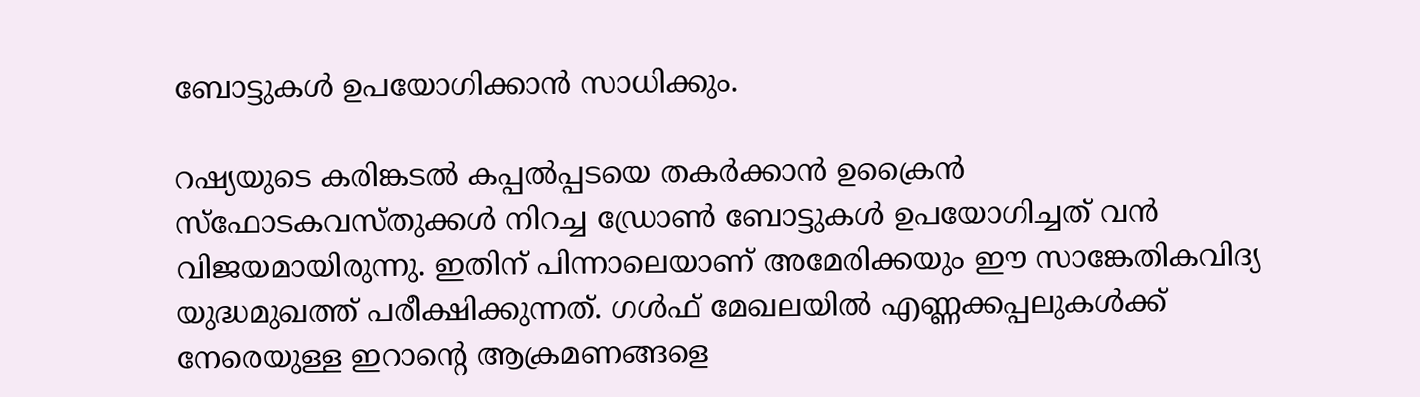ബോട്ടുകള്‍ ഉപയോഗിക്കാൻ സാധിക്കും.

റഷ്യയുടെ കരിങ്കടല്‍ കപ്പല്‍പ്പടയെ തകർക്കാൻ ഉക്രൈൻ സ്ഫോടകവസ്തുക്കള്‍ നിറച്ച ഡ്രോണ്‍ ബോട്ടുകള്‍ ഉപയോഗിച്ചത് വൻ വിജയമായിരുന്നു. ഇതിന് പിന്നാലെയാണ് അമേരിക്കയും ഈ സാങ്കേതികവിദ്യ യുദ്ധമുഖത്ത് പരീക്ഷിക്കുന്നത്. ഗള്‍ഫ് മേഖലയില്‍ എണ്ണക്കപ്പലുകള്‍ക്ക് നേരെയുള്ള ഇറാന്റെ ആക്രമണങ്ങളെ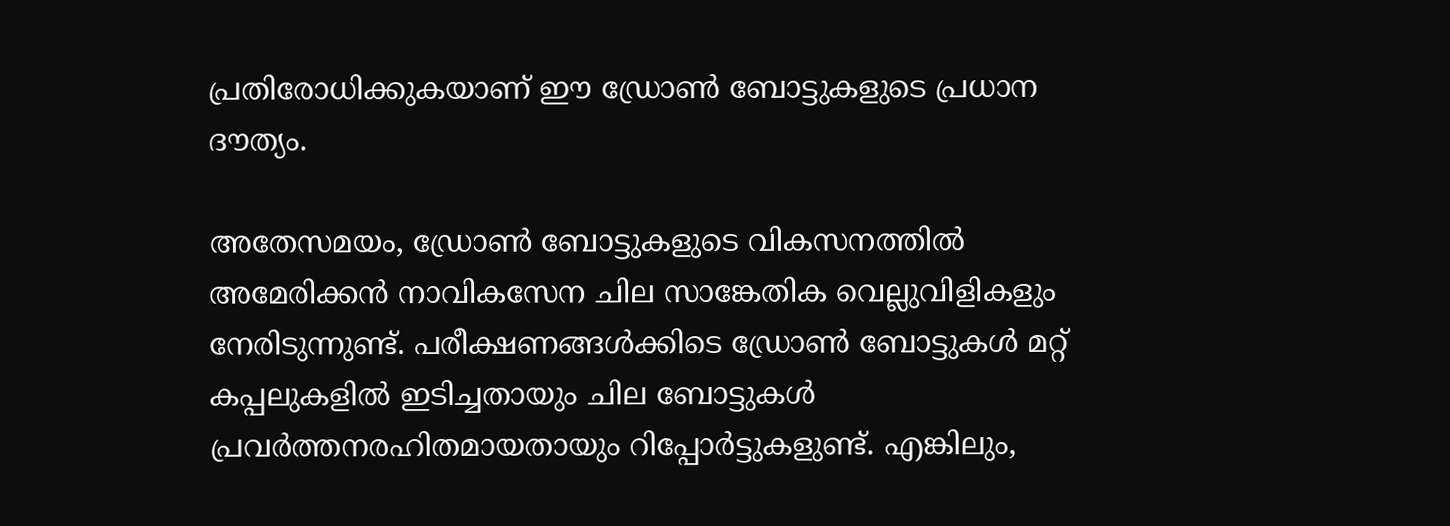പ്രതിരോധിക്കുകയാണ് ഈ ഡ്രോണ്‍ ബോട്ടുകളുടെ പ്രധാന ദൗത്യം.

അതേസമയം, ഡ്രോണ്‍ ബോട്ടുകളുടെ വികസനത്തില്‍ അമേരിക്കൻ നാവികസേന ചില സാങ്കേതിക വെല്ലുവിളികളും നേരിടുന്നുണ്ട്. പരീക്ഷണങ്ങള്‍ക്കിടെ ഡ്രോണ്‍ ബോട്ടുകള്‍ മറ്റ് കപ്പലുകളില്‍ ഇടിച്ചതായും ചില ബോട്ടുകള്‍ പ്രവർത്തനരഹിതമായതായും റിപ്പോർട്ടുകളുണ്ട്. എങ്കിലും,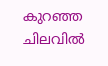കുറഞ്ഞ ചിലവില്‍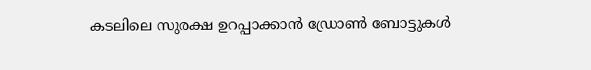കടലിലെ സുരക്ഷ ഉറപ്പാക്കാൻ ഡ്രോണ്‍ ബോട്ടുകള്‍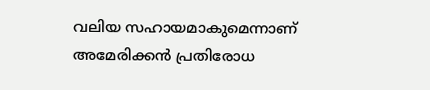വലിയ സഹായമാകുമെന്നാണ് അമേരിക്കൻ പ്രതിരോധ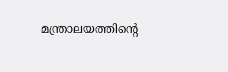മന്ത്രാലയത്തിന്റെ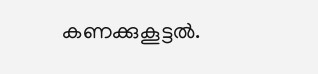കണക്കുകൂട്ടല്‍.